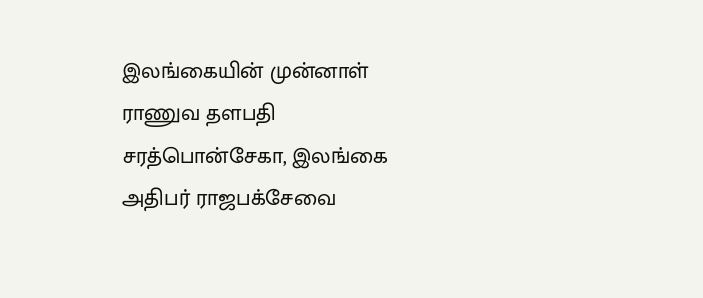இலங்கையின் முன்னாள் ராணுவ தளபதி சரத்பொன்சேகா, இலங்கை அதிபர் ராஜபக்சேவை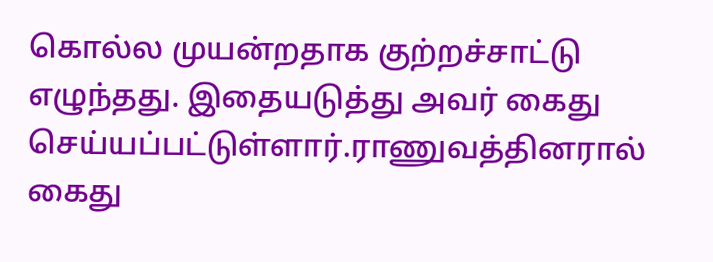கொல்ல முயன்றதாக குற்றச்சாட்டு எழுந்தது. இதையடுத்து அவர் கைது செய்யப்பட்டுள்ளார்.ராணுவத்தினரால் கைது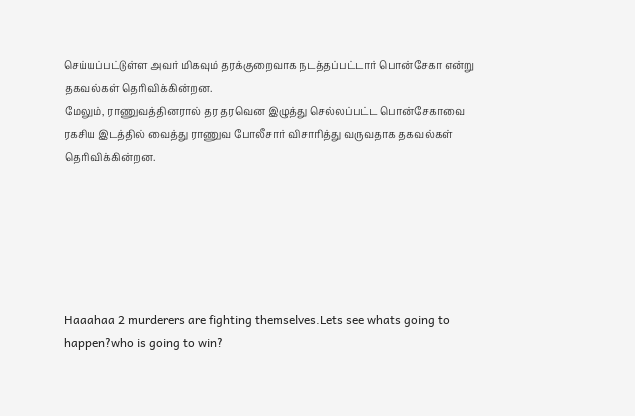செய்யப்பட்டுள்ள அவர் மிகவும் தரக்குறைவாக நடத்தப்பட்டார் பொன்சேகா என்று தகவல்கள் தெரிவிக்கின்றன.
மேலும், ராணுவத்தினரால் தர தரவென இழுத்து செல்லப்பட்ட பொன்சேகாவை ரகசிய இடத்தில் வைத்து ராணுவ போலீசார் விசாரித்து வருவதாக தகவல்கள் தெரிவிக்கின்றன.






Haaahaa 2 murderers are fighting themselves.Lets see whats going to happen?who is going to win?